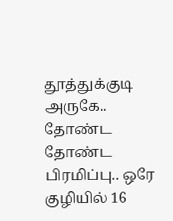தூத்துக்குடி அருகே.. தோண்ட தோண்ட பிரமிப்பு.. ஒரே குழியில் 16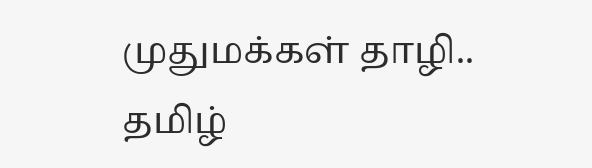முதுமக்கள் தாழி.. தமிழ்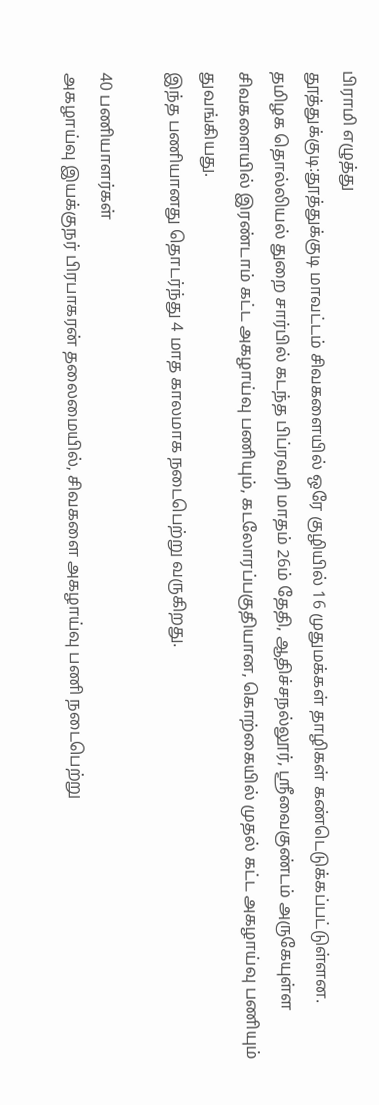பிராமி எழுத்து
தூத்துக்குடி:தூத்துக்குடி மாவட்டம் சிவகளையில் ஒரே குழியில் 16 முதுமக்கள் தாழிகள் கண்டெடுக்கப்பட்டுள்ளன.
தமிழக தொல்லியல் துறை சார்பில் கடந்த பிப்ரவரி மாதம் 26ம் தேதி, ஆதிச்சநல்லூர், ஸ்ரீவைகுண்டம் அருகேயுள்ள சிவகளையில் இரண்டாம் கட்ட அகழாய்வு பணியும், கடலோரப்பகுதியான, கொற்கையில் முதல் கட்ட அகழாய்வு பணியும் துவங்கியது.
இந்த பணியானது தொடர்ந்து 4 மாத காலமாக நடைபெற்று வருகிறது.

40 பணியாளர்கள்
அகழாய்வு இயக்குநர் பிரபாகரன் தலைமையில், சிவகளை அகழாய்வு பணி நடைபெற்று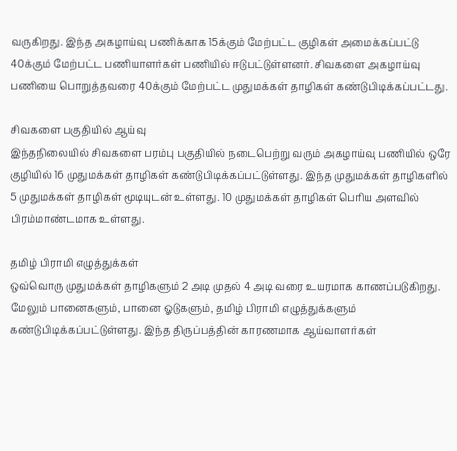வருகிறது. இந்த அகழாய்வு பணிக்காக 15க்கும் மேற்பட்ட குழிகள் அமைக்கப்பட்டு 40க்கும் மேற்பட்ட பணியாளர்கள் பணியில் ஈடுபட்டுள்ளனர். சிவகளை அகழாய்வு பணியை பொறுத்தவரை 40க்கும் மேற்பட்ட முதுமக்கள் தாழிகள் கண்டுபிடிக்கப்பட்டது.

சிவகளை பகுதியில் ஆய்வு
இந்தநிலையில் சிவகளை பரம்பு பகுதியில் நடைபெற்று வரும் அகழாய்வு பணியில் ஒரே குழியில் 16 முதுமக்கள் தாழிகள் கண்டுபிடிக்கப்பட்டுள்ளது. இந்த முதுமக்கள் தாழிகளில் 5 முதுமக்கள் தாழிகள் மூடியுடன் உள்ளது. 10 முதுமக்கள் தாழிகள் பெரிய அளவில் பிரம்மாண்டமாக உள்ளது.

தமிழ் பிராமி எழுத்துக்கள்
ஒவ்வொரு முதுமக்கள் தாழிகளும் 2 அடி முதல் 4 அடி வரை உயரமாக காணப்படுகிறது. மேலும் பானைகளும், பானை ஓடுகளும், தமிழ் பிராமி எழுத்துக்களும் கண்டுபிடிக்கப்பட்டுள்ளது. இந்த திருப்பத்தின் காரணமாக ஆய்வாளர்கள்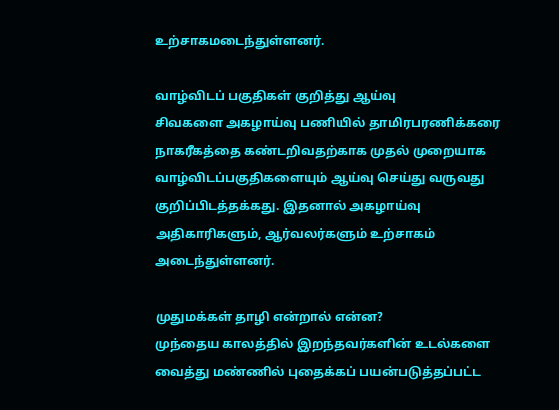உற்சாகமடைந்துள்ளனர்.

வாழ்விடப் பகுதிகள் குறித்து ஆய்வு
சிவகளை அகழாய்வு பணியில் தாமிரபரணிக்கரை நாகரீகத்தை கண்டறிவதற்காக முதல் முறையாக வாழ்விடப்பகுதிகளையும் ஆய்வு செய்து வருவது குறிப்பிடத்தக்கது. இதனால் அகழாய்வு அதிகாரிகளும், ஆர்வலர்களும் உற்சாகம் அடைந்துள்ளனர்.

முதுமக்கள் தாழி என்றால் என்ன?
முந்தைய காலத்தில் இறந்தவர்களின் உடல்களை வைத்து மண்ணில் புதைக்கப் பயன்படுத்தப்பட்ட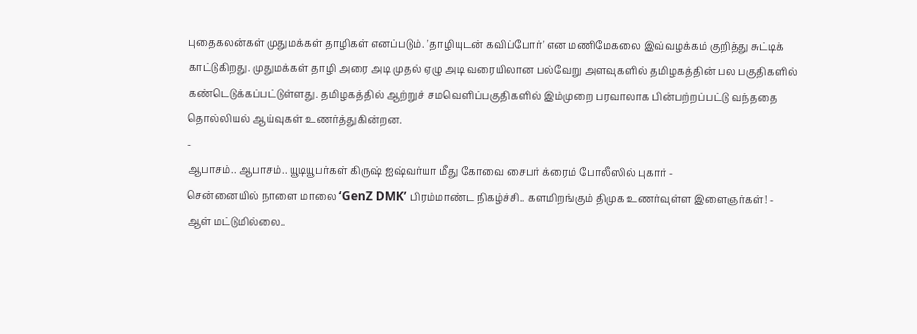புதைகலன்கள் முதுமக்கள் தாழிகள் எனப்படும். 'தாழியுடன் கவிப்போர்' என மணிமேகலை இவ்வழக்கம் குறித்து சுட்டிக் காட்டுகிறது. முதுமக்கள் தாழி அரை அடி முதல் ஏழு அடி வரையிலான பல்வேறு அளவுகளில் தமிழகத்தின் பல பகுதிகளில் கண்டெடுக்கப்பட்டுள்ளது. தமிழகத்தில் ஆற்றுச் சமவெளிப்பகுதிகளில் இம்முறை பரவாலாக பின்பற்றப்பட்டு வந்ததை தொல்லியல் ஆய்வுகள் உணர்த்துகின்றன.
-
ஆபாசம்.. ஆபாசம்.. யூடியூபர்கள் கிருஷ் ஐஷ்வர்யா மீது கோவை சைபர் க்ரைம் போலீஸில் புகார் -
சென்னையில் நாளை மாலை ‘GenZ DMK’ பிரம்மாண்ட நிகழ்ச்சி.. களமிறங்கும் திமுக உணர்வுள்ள இளைஞர்கள்! -
ஆள் மட்டுமில்லை..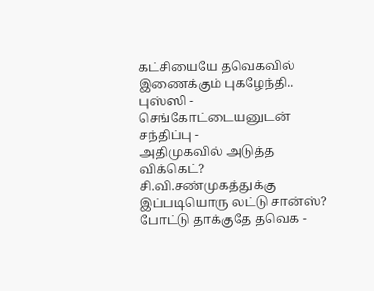கட்சியையே தவெகவில் இணைக்கும் புகழேந்தி.. புஸ்ஸி - செங்கோட்டையனுடன் சந்திப்பு -
அதிமுகவில் அடுத்த விக்கெட்? சி.வி.சண்முகத்துக்கு இப்படியொரு லட்டு சான்ஸ்? போட்டு தாக்குதே தவெக -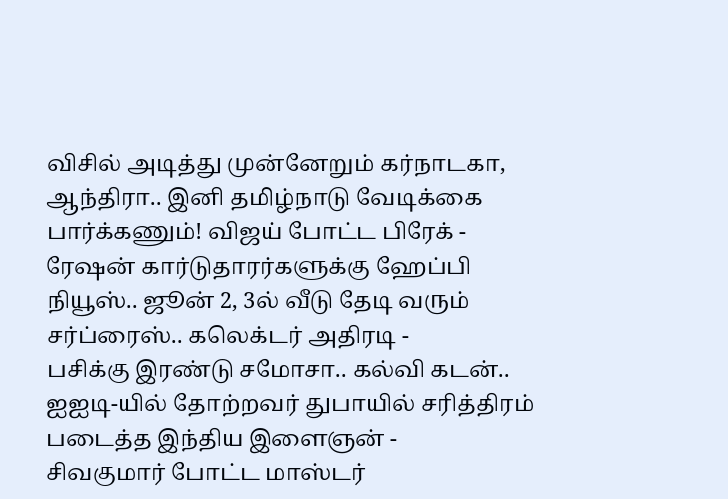விசில் அடித்து முன்னேறும் கர்நாடகா, ஆந்திரா.. இனி தமிழ்நாடு வேடிக்கை பார்க்கணும்! விஜய் போட்ட பிரேக் -
ரேஷன் கார்டுதாரர்களுக்கு ஹேப்பி நியூஸ்.. ஜூன் 2, 3ல் வீடு தேடி வரும் சர்ப்ரைஸ்.. கலெக்டர் அதிரடி -
பசிக்கு இரண்டு சமோசா.. கல்வி கடன்.. ஐஐடி-யில் தோற்றவர் துபாயில் சரித்திரம் படைத்த இந்திய இளைஞன் -
சிவகுமார் போட்ட மாஸ்டர்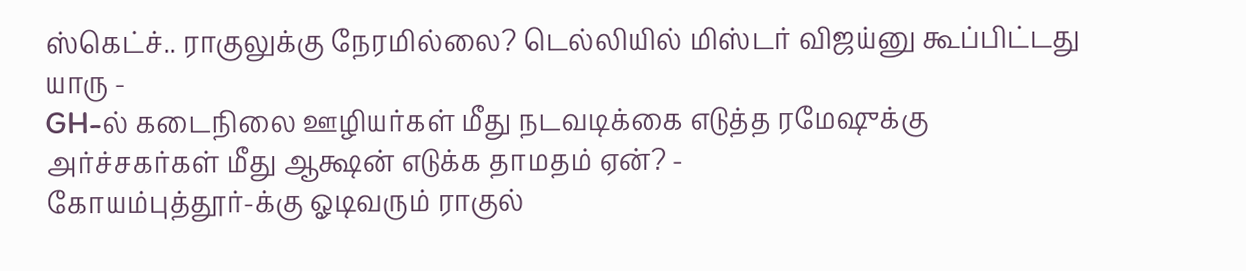ஸ்கெட்ச்.. ராகுலுக்கு நேரமில்லை? டெல்லியில் மிஸ்டர் விஜய்னு கூப்பிட்டது யாரு -
GH-ல் கடைநிலை ஊழியர்கள் மீது நடவடிக்கை எடுத்த ரமேஷுக்கு அர்ச்சகர்கள் மீது ஆக்ஷன் எடுக்க தாமதம் ஏன்? -
கோயம்புத்தூர்-க்கு ஓடிவரும் ராகுல்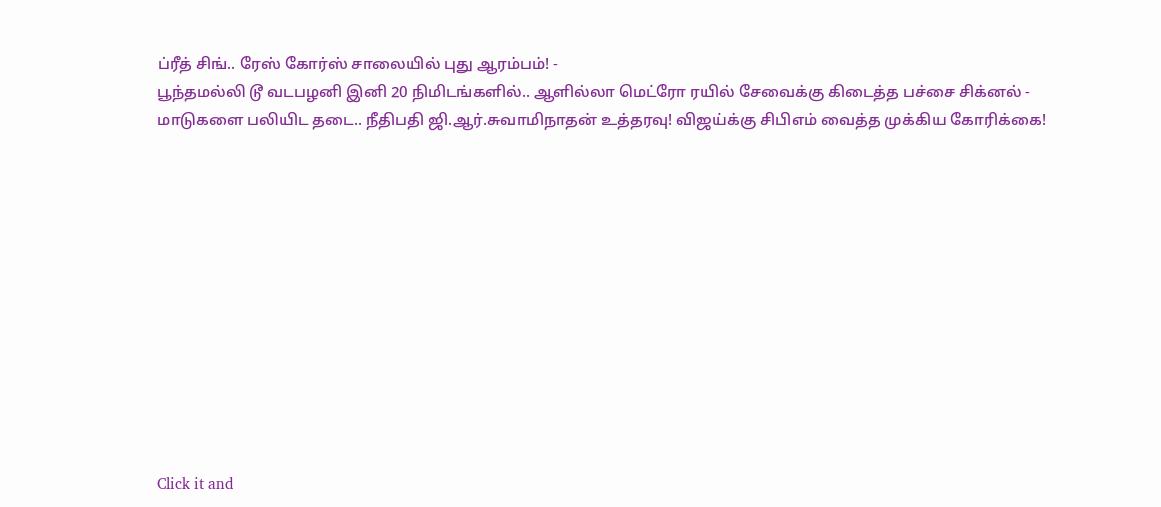ப்ரீத் சிங்.. ரேஸ் கோர்ஸ் சாலையில் புது ஆரம்பம்! -
பூந்தமல்லி டூ வடபழனி இனி 20 நிமிடங்களில்.. ஆளில்லா மெட்ரோ ரயில் சேவைக்கு கிடைத்த பச்சை சிக்னல் -
மாடுகளை பலியிட தடை.. நீதிபதி ஜி.ஆர்.சுவாமிநாதன் உத்தரவு! விஜய்க்கு சிபிஎம் வைத்த முக்கிய கோரிக்கை!












Click it and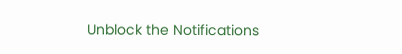Unblock the Notifications